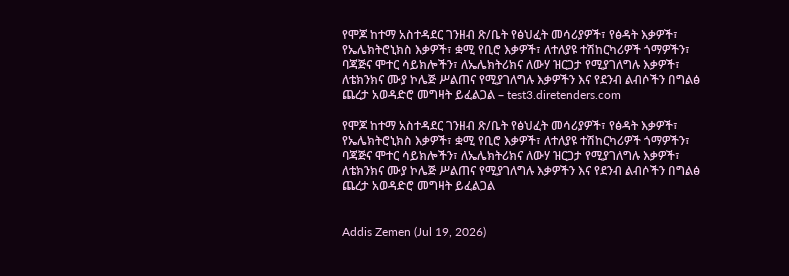የሞጆ ከተማ አስተዳደር ገንዘብ ጽ/ቤት የፅህፈት መሳሪያዎች፣ የፅዳት እቃዎች፣ የኤሌክትሮኒክስ እቃዎች፣ ቋሚ የቢሮ እቃዎች፣ ለተለያዩ ተሽከርካሪዎች ጎማዎችን፣ ባጃጅና ሞተር ሳይክሎችን፣ ለኤሌክትሪክና ለውሃ ዝርጋታ የሚያገለግሉ እቃዎች፣ ለቴክንክና ሙያ ኮሌጅ ሥልጠና የሚያገለግሉ እቃዎችን እና የደንብ ልብሶችን በግልፅ ጨረታ አወዳድሮ መግዛት ይፈልጋል – test3.diretenders.com

የሞጆ ከተማ አስተዳደር ገንዘብ ጽ/ቤት የፅህፈት መሳሪያዎች፣ የፅዳት እቃዎች፣ የኤሌክትሮኒክስ እቃዎች፣ ቋሚ የቢሮ እቃዎች፣ ለተለያዩ ተሽከርካሪዎች ጎማዎችን፣ ባጃጅና ሞተር ሳይክሎችን፣ ለኤሌክትሪክና ለውሃ ዝርጋታ የሚያገለግሉ እቃዎች፣ ለቴክንክና ሙያ ኮሌጅ ሥልጠና የሚያገለግሉ እቃዎችን እና የደንብ ልብሶችን በግልፅ ጨረታ አወዳድሮ መግዛት ይፈልጋል


Addis Zemen (Jul 19, 2026)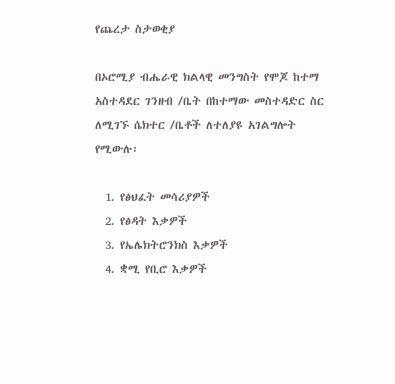የጨረታ ስታወቂያ

በኦሮሚያ ብሔራዊ ክልላዊ መንግስት የሞጆ ከተማ አስተዳደር ገንዘብ /ቤት በከተማው መስተዳድር ስር ለሚገኙ ሴክተር /ቤቶች ለተለያዩ አገልግሎት የሚውሉ፡

  1. የፅህፈት መሳሪያዎች
  2. የፅዳት እቃዎች
  3. የኤሌክትሮንክስ እቃዎች
  4. ቋሚ የቢሮ እቃዎች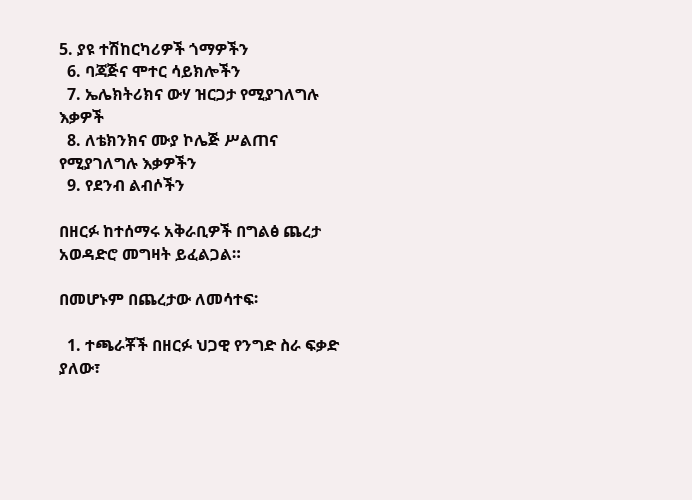5. ያዩ ተሽከርካሪዎች ጎማዎችን
  6. ባጃጅና ሞተር ሳይክሎችን
  7. ኤሌክትሪክና ውሃ ዝርጋታ የሚያገለግሉ እቃዎች
  8. ለቴክንክና ሙያ ኮሌጅ ሥልጠና የሚያገለግሉ እቃዎችን
  9. የደንብ ልብሶችን

በዘርፉ ከተሰማሩ አቅራቢዎች በግልፅ ጨረታ አወዳድሮ መግዛት ይፈልጋል።

በመሆኑም በጨረታው ለመሳተፍ፡

  1. ተጫራቾች በዘርፉ ህጋዊ የንግድ ስራ ፍቃድ ያለው፣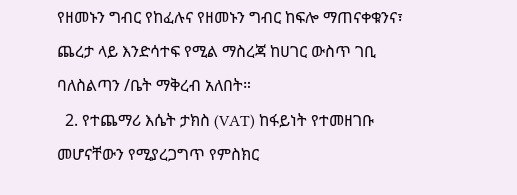የዘመኑን ግብር የከፈሉና የዘመኑን ግብር ከፍሎ ማጠናቀቁንና፣ ጨረታ ላይ እንድሳተፍ የሚል ማስረጃ ከሀገር ውስጥ ገቢ ባለስልጣን /ቤት ማቅረብ አለበት።
  2. የተጨማሪ እሴት ታክስ (VAT) ከፋይነት የተመዘገቡ መሆናቸውን የሚያረጋግጥ የምስክር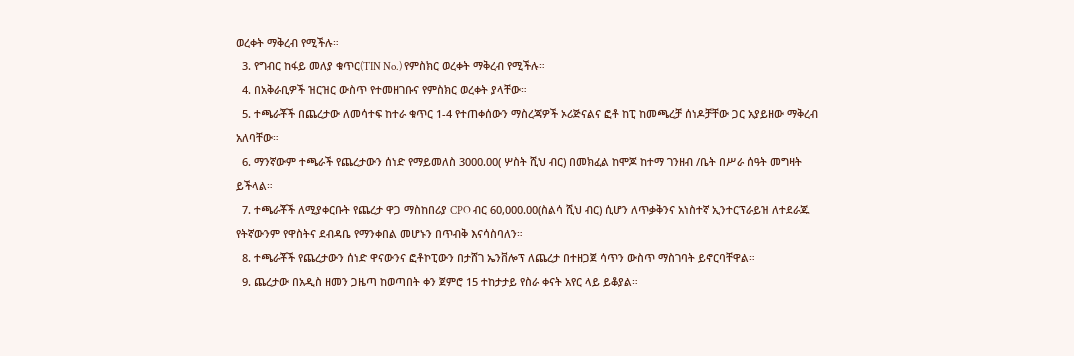ወረቀት ማቅረብ የሚችሉ።
  3. የግብር ከፋይ መለያ ቁጥር(TIN No.) የምስክር ወረቀት ማቅረብ የሚችሉ።
  4. በአቅራቢዎች ዝርዝር ውስጥ የተመዘገቡና የምስክር ወረቀት ያላቸው።
  5. ተጫራቾች በጨረታው ለመሳተፍ ከተራ ቁጥር 1-4 የተጠቀሰውን ማስረጃዎች ኦሪጅናልና ፎቶ ከፒ ከመጫረቻ ሰነዶቻቸው ጋር አያይዘው ማቅረብ አለባቸው።
  6. ማንኛውም ተጫራች የጨረታውን ሰነድ የማይመለስ 3000.00( ሦስት ሺህ ብር) በመክፈል ከሞጆ ከተማ ገንዘብ /ቤት በሥራ ሰዓት መግዛት ይችላል።
  7. ተጫራቾች ለሚያቀርቡት የጨረታ ዋጋ ማስከበሪያ CPO ብር 60,000.00(ስልሳ ሺህ ብር) ሲሆን ለጥቃቅንና አነስተኛ ኢንተርፕራይዝ ለተደራጁ የትኛውንም የዋስትና ደብዳቤ የማንቀበል መሆኑን በጥብቅ እናሳስባለን።
  8. ተጫራቾች የጨረታውን ሰነድ ዋናውንና ፎቶኮፒውን በታሸገ ኤንቨሎፕ ለጨረታ በተዘጋጀ ሳጥን ውስጥ ማስገባት ይኖርባቸዋል።
  9. ጨረታው በአዲስ ዘመን ጋዜጣ ከወጣበት ቀን ጀምሮ 15 ተከታታይ የስራ ቀናት አየር ላይ ይቆያል።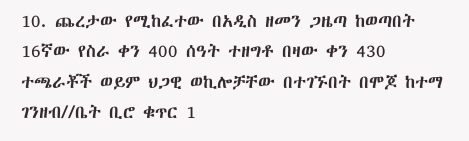10. ጨረታው የሚከፈተው በአዲስ ዘመን ጋዜጣ ከወጣበት 16ኛው የስራ ቀን 400 ሰዓት ተዘግቶ በዛው ቀን 430 ተጫራቾች ወይም ህጋዊ ወኪሎቻቸው በተገኙበት በሞጆ ከተማ ገንዘብ//ቤት ቢሮ ቁጥር 1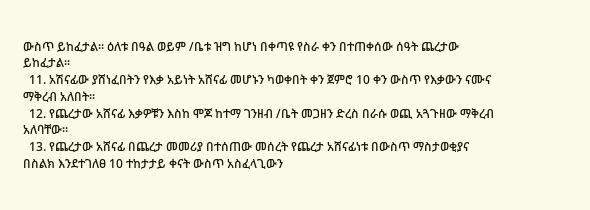ውስጥ ይከፈታል፡፡ ዕለቱ በዓል ወይም /ቤቱ ዝግ ከሆነ በቀጣዩ የስራ ቀን በተጠቀሰው ሰዓት ጨረታው ይከፈታል።
  11. አሽናፊው ያሸነፈበትን የእቃ አይነት አሸናፊ መሆኑን ካወቀበት ቀን ጀምሮ 10 ቀን ውስጥ የእቃውን ናሙና ማቅረብ አለበት።
  12. የጨረታው አሸናፊ እቃዎቹን እስከ ሞጆ ከተማ ገንዘብ /ቤት መጋዘን ድረስ በራሱ ወጪ አጓጉዘው ማቅረብ አለባቸው።
  13. የጨረታው አሸናፊ በጨረታ መመሪያ በተሰጠው መሰረት የጨረታ አሸናፊነቱ በውስጥ ማስታወቂያና በስልክ እንደተገለፀ 10 ተከታታይ ቀናት ውስጥ አስፈላጊውን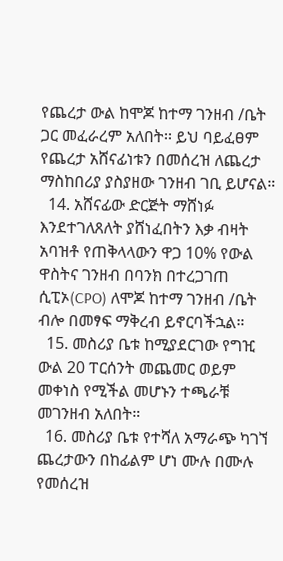የጨረታ ውል ከሞጆ ከተማ ገንዘብ /ቤት ጋር መፈራረም አለበት፡፡ ይህ ባይፈፀም የጨረታ አሸናፊነቱን በመሰረዝ ለጨረታ ማስከበሪያ ያስያዘው ገንዘብ ገቢ ይሆናል።
  14. አሸናፊው ድርጅት ማሸነፉ እንደተገለጸለት ያሸነፈበትን እቃ ብዛት አባዝቶ የጠቅላላውን ዋጋ 10% የውል ዋስትና ገንዘብ በባንክ በተረጋገጠ ሲፒኦ(CPO) ለሞጆ ከተማ ገንዘብ /ቤት ብሎ በመፃፍ ማቅረብ ይኖርባችኋል።
  15. መስሪያ ቤቱ ከሚያደርገው የግዢ ውል 20 ፐርሰንት መጨመር ወይም መቀነስ የሚችል መሆኑን ተጫራቹ መገንዘብ አለበት።
  16. መስሪያ ቤቱ የተሻለ አማራጭ ካገኘ ጨረታውን በከፊልም ሆነ ሙሉ በሙሉ የመሰረዝ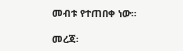መብቱ የተጠበቀ ነው።

መረጃ፡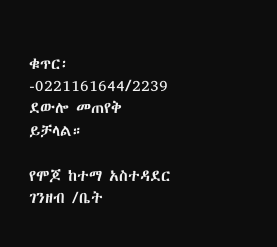ቁጥር፡-0221161644/2239 ደውሎ መጠየቅ ይቻላል።

የሞጆ ከተማ አስተዳደር ገንዘብ /ቤት